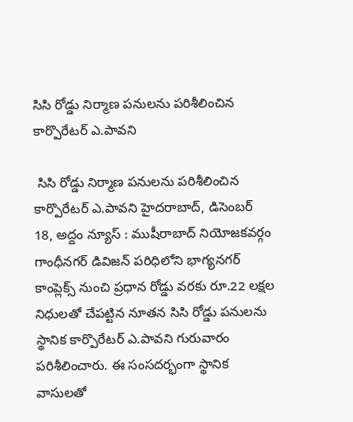సిసి రోడ్డు నిర్మాణ పనులను పరిశీలించిన కార్పొరేటర్ ఎ.పావని

 సిసి రోడ్డు నిర్మాణ పనులను పరిశీలించిన కార్పొరేటర్ ఎ.పావని హైదరాబాద్, డిసెంబ‌ర్ 18, అద్దం న్యూస్ : ముషీరాబాద్ నియోజ‌క‌వ‌ర్గం గాంధీన‌గ‌ర్ డివిజ‌న్ ప‌రిధిలోని భాగ్య‌న‌గ‌ర్ కాంప్లెక్స్ నుంచి ప్ర‌ధాన రోడ్డు వ‌ర‌కు రూ.22 ల‌క్ష‌ల నిధుల‌తో చేప‌ట్టిన నూత‌న సిసి రోడ్డు ప‌నుల‌ను స్థానిక కార్పొరేట‌ర్ ఎ.పావ‌ని గురువారం ప‌రిశీలించారు. ఈ సంస‌ద‌ర్భంగా స్థానిక వాసుల‌తో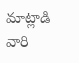మాట్లాడి వారి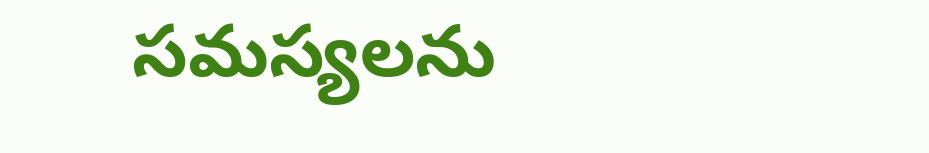స‌మ‌స్య‌ల‌ను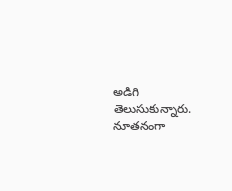అడిగి తెలుసుకున్నారు. నూతనంగా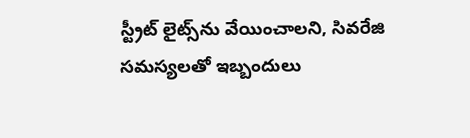స్ట్రీట్ లైట్స్‌ను వేయించాల‌ని, సివరేజి సమస్యలతో ఇబ్బందులు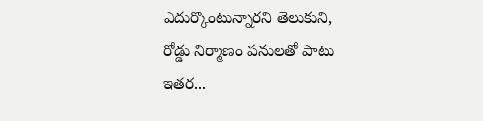ఎదుర్కొంటున్నారని తెలుకుని, రోడ్డు నిర్మాణం పనులతో పాటు ఇతర...